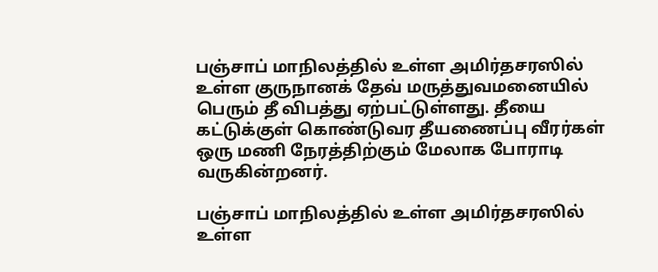பஞ்சாப் மாநிலத்தில் உள்ள அமிர்தசரஸில் உள்ள குருநானக் தேவ் மருத்துவமனையில் பெரும் தீ விபத்து ஏற்பட்டுள்ளது. தீயை கட்டுக்குள் கொண்டுவர தீயணைப்பு வீரர்கள் ஒரு மணி நேரத்திற்கும் மேலாக போராடி வருகின்றனர்.

பஞ்சாப் மாநிலத்தில் உள்ள அமிர்தசரஸில் உள்ள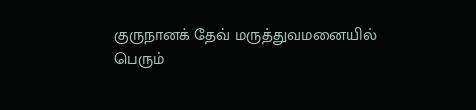குருநானக் தேவ் மருத்துவமனையில் பெரும்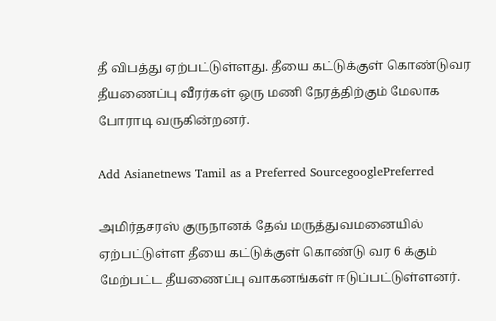தீ விபத்து ஏற்பட்டுள்ளது. தீயை கட்டுக்குள் கொண்டுவர தீயணைப்பு வீரர்கள் ஒரு மணி நேரத்திற்கும் மேலாக போராடி வருகின்றனர்.

Add Asianetnews Tamil as a Preferred SourcegooglePreferred

அமிர்தசரஸ் குருநானக் தேவ் மருத்துவமனையில் ஏற்பட்டுள்ள தீயை கட்டுக்குள் கொண்டு வர 6 க்கும் மேற்பட்ட தீயணைப்பு வாகனங்கள் ஈடுப்பட்டுள்ளனர்.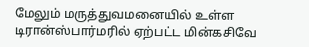மேலும் மருத்துவமனையில் உள்ள டிரான்ஸ்பார்மரில் ஏற்பட்ட மின்கசிவே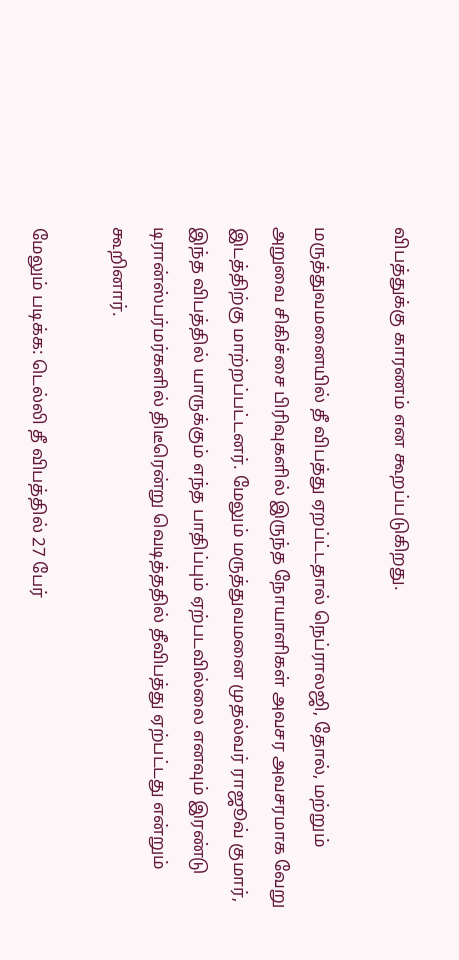விபத்துக்கு காரணம் என கூறப்படுகிறது.

மருத்துவமனையில் தீ விபத்து ஏறப்ட்டதால் நெப்ராலஜி, தோல், மற்றும் அறுவை சிகிச்சை பிரிவுகளில் இருந்த நோயாளிகள் அவசர அவசரமாக வேறு இடத்திற்கு மாற்றப்பட்டனர். மேலும் மருத்துவமனை முதல்வர் ராஜூவ் குமார், இந்த விபத்தில் யாருக்கும் எந்த பாதிப்பும் ஏற்படவில்லை எனவும் இரண்டு டிரான்ஸ்பர்மர்களில் திடீரென்று வெடித்ததில் தீவிபத்து ஏற்பட்டது என்றும் கூறினார்.

மேலும் படிக்க: டெல்லி தீ விபத்தில் 27 பேர்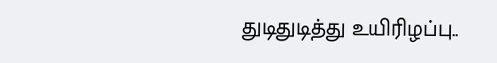துடிதுடித்து உயிரிழப்பு..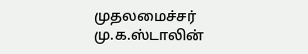முதலமைச்சர் மு.க.ஸ்டாலின்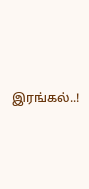இரங்கல்..!